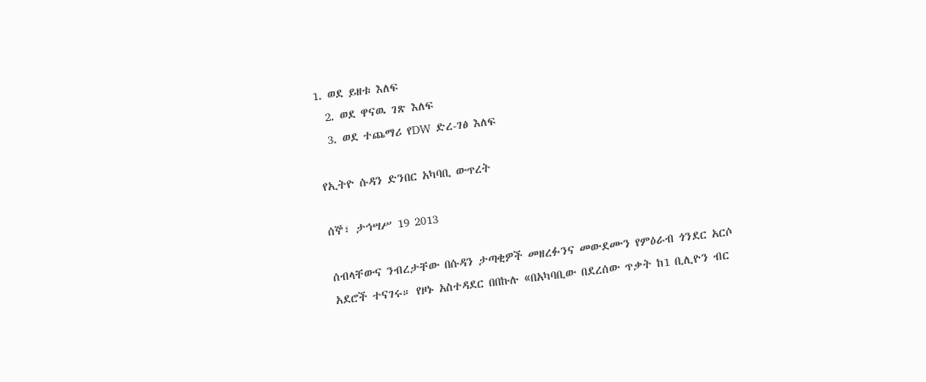1. ወደ ይዘቱ እለፍ
  2. ወደ ዋናዉ ገጽ እለፍ
  3. ወደ ተጨማሪ የDW ድረ-ገፅ እለፍ

የኢትዮ ሱዳን ድንበር አካባቢ ውጥረት

ሰኞ፣ ታኅሣሥ 19 2013

ሰብላቸውና ንብረታቸው በሱዳን ታጣቂዎች መዘረፉንና መውደሙን የምዕራብ ጎንደር አርሶ አደሮች ተናገሩ። የዞኑ አስተዳደር በበኩሉ «በአካባቢው በደረሰው ጥቃት ከ1 ቢሊዮን ብር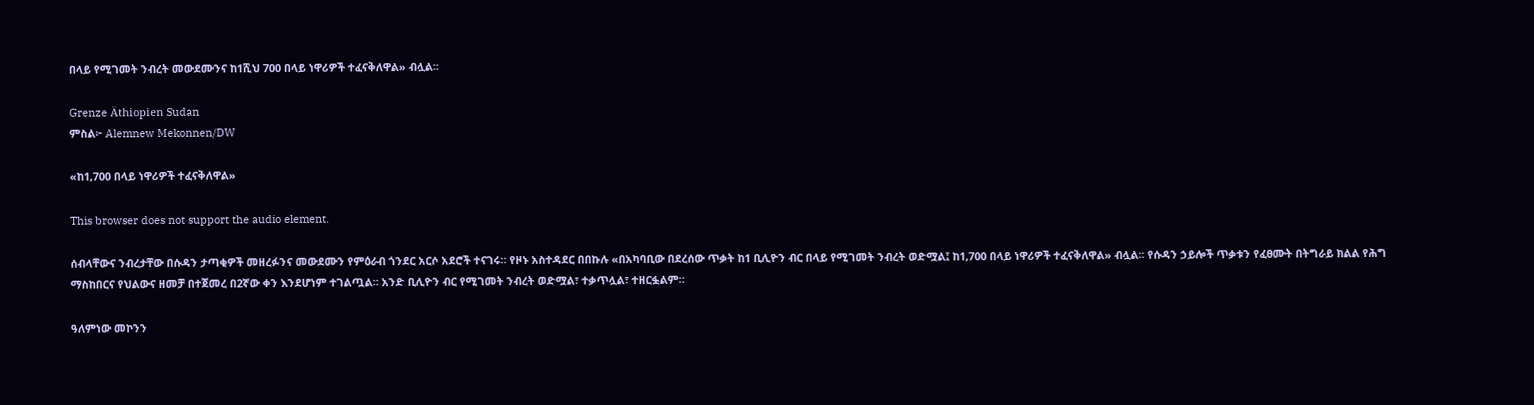በላይ የሚገመት ንብረት መውደሙንና ከ1ሺህ 700 በላይ ነዋሪዎች ተፈናቅለዋል» ብሏል፡፡

Grenze Äthiopien Sudan
ምስል፦ Alemnew Mekonnen/DW

«ከ1,700 በላይ ነዋሪዎች ተፈናቅለዋል»

This browser does not support the audio element.

ሰብላቸውና ንብረታቸው በሱዳን ታጣቂዎች መዘረፉንና መውደሙን የምዕራብ ጎንደር አርሶ አደሮች ተናገሩ። የዞኑ አስተዳደር በበኩሉ «በአካባቢው በደረሰው ጥቃት ከ1 ቢሊዮን ብር በላይ የሚገመት ንብረት ወድሟል፤ ከ1,700 በላይ ነዋሪዎች ተፈናቅለዋል» ብሏል፡፡ የሱዳን ኃይሎች ጥቃቱን የፈፀሙት በትግራይ ክልል የሕግ ማስከበርና የህልውና ዘመቻ በተጀመረ በ2ኛው ቀን እንደሆነም ተገልጧል። አንድ ቢሊዮን ብር የሚገመት ንብረት ወድሟል፣ ተቃጥሏል፣ ተዘርፏልም።

ዓለምነው መኮንን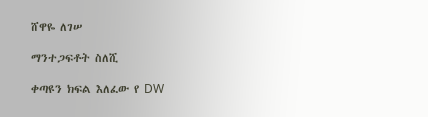ሸዋዬ ለገሠ

ማንተጋፍቶት ስለሺ

ቀጣዩን ክፍል እለፈው የ DW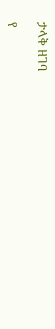ታላቅ ዘገባ

የ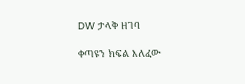DW ታላቅ ዘገባ

ቀጣዩን ክፍል እለፈው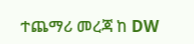ተጨማሪ መረጃ ከ DW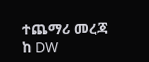ተጨማሪ መረጃ ከ DW